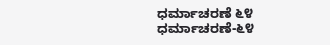ಧರ್ಮಾಚರಣೆ ೬೪
ಧರ್ಮಾಚರಣೆ-೬೪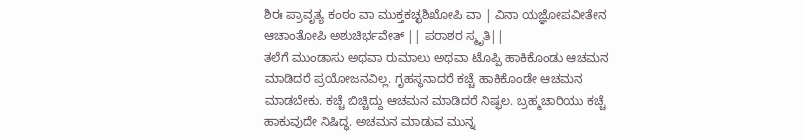ಶಿರಃ ಪ್ರಾವೃತ್ಯ ಕಂಠಂ ವಾ ಮುಕ್ತಕಚ್ಛಶಿಖೋಪಿ ವಾ | ವಿನಾ ಯಜ್ಞೋಪವೀತೇನ ಆಚಾಂತೋಪಿ ಅಶುಚಿರ್ಭವೇತ್ || ಪರಾಶರ ಸ್ಮೃತಿ||
ತಲೆಗೆ ಮುಂಡಾಸು ಅಥವಾ ರುಮಾಲು ಅಥವಾ ಟೊಪ್ಪಿ ಹಾಕಿಕೊಂಡು ಆಚಮನ ಮಾಡಿದರೆ ಪ್ರಯೋಜನವಿಲ್ಲ. ಗೃಹಸ್ಥನಾದರೆ ಕಚ್ಚೆ ಹಾಕಿಕೊಂಡೇ ಆಚಮನ ಮಾಡಬೇಕು. ಕಚ್ಚೆ ಬಿಚ್ಚಿದ್ದು ಆಚಮನ ಮಾಡಿದರೆ ನಿಷ್ಫಲ. ಬ್ರಹ್ಮಚಾರಿಯು ಕಚ್ಚೆ ಹಾಕುವುದೇ ನಿಷಿದ್ಧ. ಅಚಮನ ಮಾಡುವ ಮುನ್ನ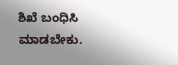ಶಿಖೆ ಬಂಧಿಸಿ ಮಾಡಬೇಕು.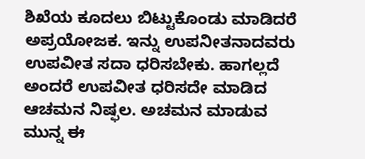ಶಿಖೆಯ ಕೂದಲು ಬಿಟ್ಟುಕೊಂಡು ಮಾಡಿದರೆ ಅಪ್ರಯೋಜಕ. ಇನ್ನು ಉಪನೀತನಾದವರು ಉಪವೀತ ಸದಾ ಧರಿಸಬೇಕು. ಹಾಗಲ್ಲದೆ ಅಂದರೆ ಉಪವೀತ ಧರಿಸದೇ ಮಾಡಿದ ಆಚಮನ ನಿಷ್ಫಲ. ಅಚಮನ ಮಾಡುವ ಮುನ್ನ ಈ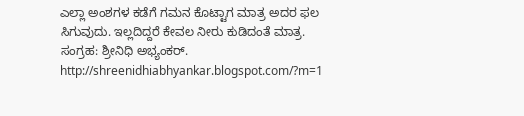ಎಲ್ಲಾ ಅಂಶಗಳ ಕಡೆಗೆ ಗಮನ ಕೊಟ್ಟಾಗ ಮಾತ್ರ ಅದರ ಫಲ ಸಿಗುವುದು. ಇಲ್ಲದಿದ್ದರೆ ಕೇವಲ ನೀರು ಕುಡಿದಂತೆ ಮಾತ್ರ.
ಸಂಗ್ರಹ: ಶ್ರೀನಿಧಿ ಅಭ್ಯಂಕರ್.
http://shreenidhiabhyankar.blogspot.com/?m=1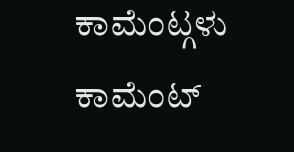ಕಾಮೆಂಟ್ಗಳು
ಕಾಮೆಂಟ್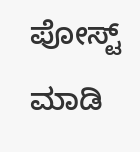ಪೋಸ್ಟ್ ಮಾಡಿ